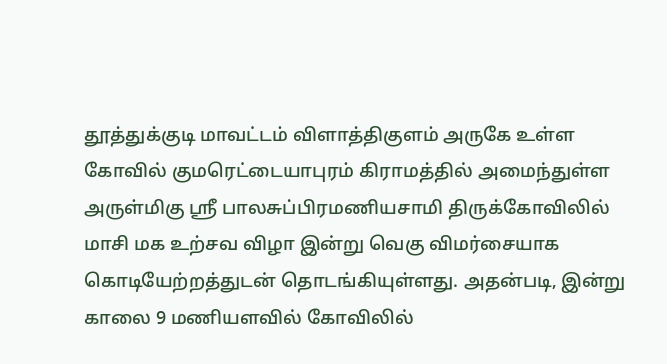தூத்துக்குடி மாவட்டம் விளாத்திகுளம் அருகே உள்ள கோவில் குமரெட்டையாபுரம் கிராமத்தில் அமைந்துள்ள அருள்மிகு ஶ்ரீ பாலசுப்பிரமணியசாமி திருக்கோவிலில் மாசி மக உற்சவ விழா இன்று வெகு விமர்சையாக கொடியேற்றத்துடன் தொடங்கியுள்ளது. அதன்படி, இன்று காலை 9 மணியளவில் கோவிலில்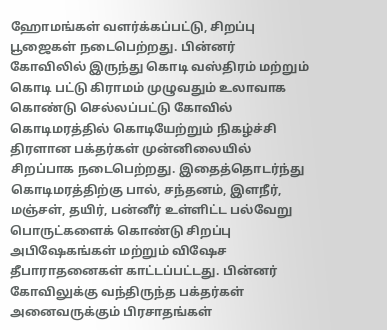ஹோமங்கள் வளர்க்கப்பட்டு, சிறப்பு பூஜைகள் நடைபெற்றது. பின்னர் கோவிலில் இருந்து கொடி வஸ்திரம் மற்றும் கொடி பட்டு கிராமம் முழுவதும் உலாவாக கொண்டு செல்லப்பட்டு கோவில் கொடிமரத்தில் கொடியேற்றும் நிகழ்ச்சி திரளான பக்தர்கள் முன்னிலையில் சிறப்பாக நடைபெற்றது. இதைத்தொடர்ந்து கொடிமரத்திற்கு பால், சந்தனம், இளநீர், மஞ்சள், தயிர், பன்னீர் உள்ளிட்ட பல்வேறு பொருட்களைக் கொண்டு சிறப்பு அபிஷேகங்கள் மற்றும் விஷேச தீபாராதனைகள் காட்டப்பட்டது. பின்னர் கோவிலுக்கு வந்திருந்த பக்தர்கள் அனைவருக்கும் பிரசாதங்கள்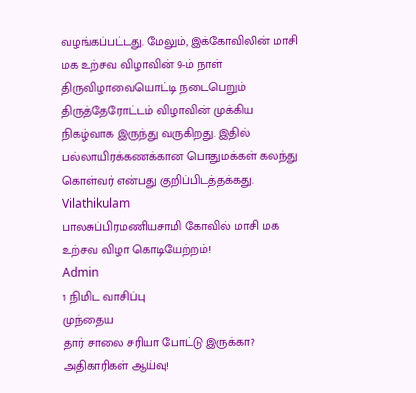வழங்கப்பட்டது. மேலும், இக்கோவிலின் மாசி மக உற்சவ விழாவின் 9-ம் நாள் திருவிழாவையொட்டி நடைபெறும் திருத்தேரோட்டம் விழாவின் முக்கிய நிகழ்வாக இருந்து வருகிறது. இதில் பல்லாயிரக்கணக்கான பொதுமக்கள் கலந்து கொள்வர் என்பது குறிப்பிடத்தக்கது.
Vilathikulam
பாலசுப்பிரமணியசாமி கோவில் மாசி மக உற்சவ விழா கொடியேற்றம்!
Admin
1 நிமிட வாசிப்பு
முந்தைய
தார் சாலை சரியா போட்டு இருக்கா? அதிகாரிகள் ஆய்வு!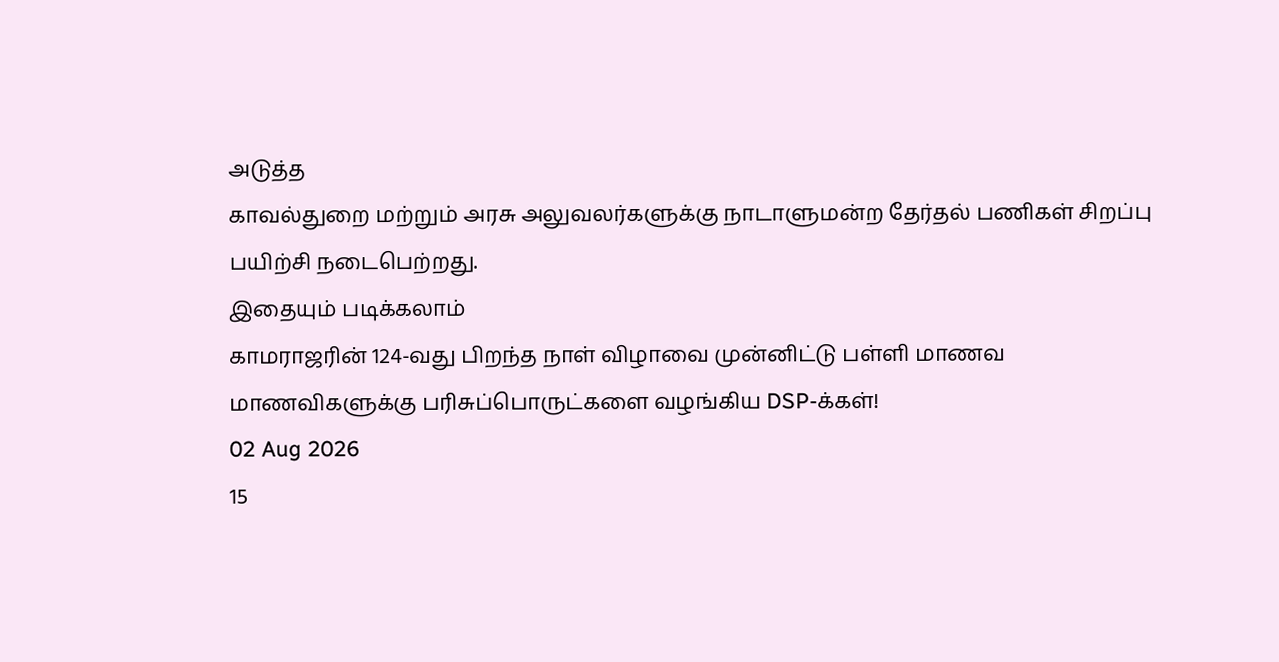அடுத்த
காவல்துறை மற்றும் அரசு அலுவலர்களுக்கு நாடாளுமன்ற தேர்தல் பணிகள் சிறப்பு பயிற்சி நடைபெற்றது.
இதையும் படிக்கலாம்
காமராஜரின் 124-வது பிறந்த நாள் விழாவை முன்னிட்டு பள்ளி மாணவ மாணவிகளுக்கு பரிசுப்பொருட்களை வழங்கிய DSP-க்கள்!
02 Aug 2026
15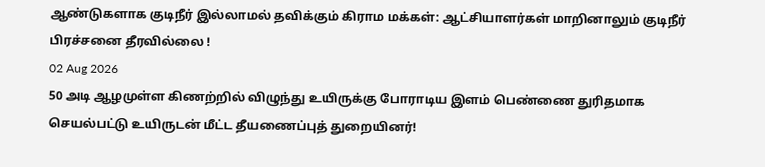ஆண்டுகளாக குடிநீர் இல்லாமல் தவிக்கும் கிராம மக்கள்: ஆட்சியாளர்கள் மாறினாலும் குடிநீர் பிரச்சனை தீரவில்லை !
02 Aug 2026
50 அடி ஆழமுள்ள கிணற்றில் விழுந்து உயிருக்கு போராடிய இளம் பெண்ணை துரிதமாக செயல்பட்டு உயிருடன் மீட்ட தீயணைப்புத் துறையினர்!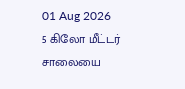01 Aug 2026
5 கிலோ மீட்டர் சாலையை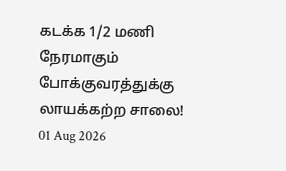கடக்க 1/2 மணி நேரமாகும் போக்குவரத்துக்கு லாயக்கற்ற சாலை!
01 Aug 2026